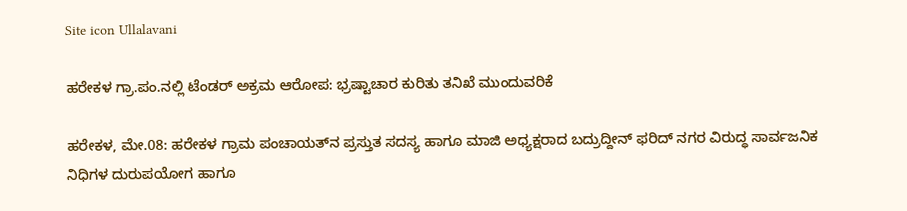Site icon Ullalavani

ಹರೇಕಳ ಗ್ರಾ.ಪಂ.ನಲ್ಲಿ ಟೆಂಡರ್ ಅಕ್ರಮ ಆರೋಪ: ಭ್ರಷ್ಟಾಚಾರ ಕುರಿತು ತನಿಖೆ ಮುಂದುವರಿಕೆ

ಹರೇಕಳ, ಮೇ.08: ಹರೇಕಳ ಗ್ರಾಮ ಪಂಚಾಯತ್‌ನ ಪ್ರಸ್ತುತ ಸದಸ್ಯ ಹಾಗೂ ಮಾಜಿ ಅಧ್ಯಕ್ಷರಾದ ಬದ್ರುದ್ದೀನ್ ಫರಿದ್ ನಗರ ವಿರುದ್ಧ ಸಾರ್ವಜನಿಕ ನಿಧಿಗಳ ದುರುಪಯೋಗ ಹಾಗೂ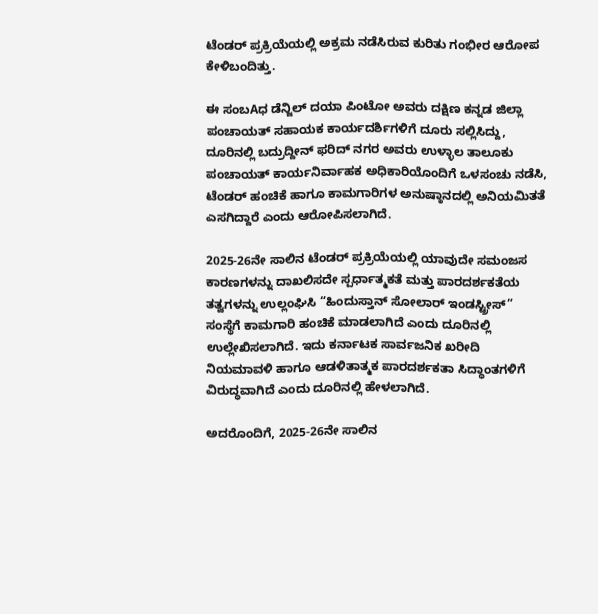ಟೆಂಡರ್ ಪ್ರಕ್ರಿಯೆಯಲ್ಲಿ ಅಕ್ರಮ ನಡೆಸಿರುವ ಕುರಿತು ಗಂಭೀರ ಆರೋಪ ಕೇಳಿಬಂದಿತ್ತು.

ಈ ಸಂಬAಧ ಡೆನ್ಜಿಲ್ ದಯಾ ಪಿಂಟೋ ಅವರು ದಕ್ಷಿಣ ಕನ್ನಡ ಜಿಲ್ಲಾ ಪಂಚಾಯತ್ ಸಹಾಯಕ ಕಾರ್ಯದರ್ಶಿಗಳಿಗೆ ದೂರು ಸಲ್ಲಿಸಿದ್ದು, ದೂರಿನಲ್ಲಿ ಬದ್ರುದ್ದೀನ್ ಫರಿದ್ ನಗರ ಅವರು ಉಳ್ಳಾಲ ತಾಲೂಕು ಪಂಚಾಯತ್ ಕಾರ್ಯನಿರ್ವಾಹಕ ಅಧಿಕಾರಿಯೊಂದಿಗೆ ಒಳಸಂಚು ನಡೆಸಿ, ಟೆಂಡರ್ ಹಂಚಿಕೆ ಹಾಗೂ ಕಾಮಗಾರಿಗಳ ಅನುಷ್ಠಾನದಲ್ಲಿ ಅನಿಯಮಿತತೆ ಎಸಗಿದ್ದಾರೆ ಎಂದು ಆರೋಪಿಸಲಾಗಿದೆ.

2025-26ನೇ ಸಾಲಿನ ಟೆಂಡರ್ ಪ್ರಕ್ರಿಯೆಯಲ್ಲಿ ಯಾವುದೇ ಸಮಂಜಸ ಕಾರಣಗಳನ್ನು ದಾಖಲಿಸದೇ ಸ್ಪರ್ಧಾತ್ಮಕತೆ ಮತ್ತು ಪಾರದರ್ಶಕತೆಯ ತತ್ವಗಳನ್ನು ಉಲ್ಲಂಘಿಸಿ “ಹಿಂದುಸ್ತಾನ್ ಸೋಲಾರ್ ಇಂಡಸ್ಟ್ರೀಸ್” ಸಂಸ್ಥೆಗೆ ಕಾಮಗಾರಿ ಹಂಚಿಕೆ ಮಾಡಲಾಗಿದೆ ಎಂದು ದೂರಿನಲ್ಲಿ ಉಲ್ಲೇಖಿಸಲಾಗಿದೆ. ಇದು ಕರ್ನಾಟಕ ಸಾರ್ವಜನಿಕ ಖರೀದಿ ನಿಯಮಾವಳಿ ಹಾಗೂ ಆಡಳಿತಾತ್ಮಕ ಪಾರದರ್ಶಕತಾ ಸಿದ್ಧಾಂತಗಳಿಗೆ ವಿರುದ್ಧವಾಗಿದೆ ಎಂದು ದೂರಿನಲ್ಲಿ ಹೇಳಲಾಗಿದೆ.

ಅದರೊಂದಿಗೆ, 2025-26ನೇ ಸಾಲಿನ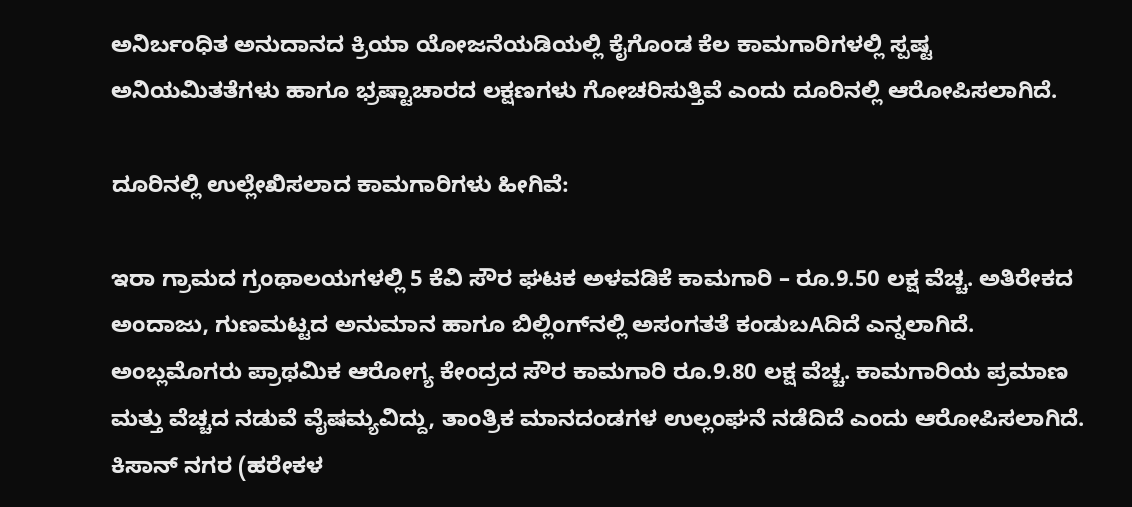ಅನಿರ್ಬಂಧಿತ ಅನುದಾನದ ಕ್ರಿಯಾ ಯೋಜನೆಯಡಿಯಲ್ಲಿ ಕೈಗೊಂಡ ಕೆಲ ಕಾಮಗಾರಿಗಳಲ್ಲಿ ಸ್ಪಷ್ಟ ಅನಿಯಮಿತತೆಗಳು ಹಾಗೂ ಭ್ರಷ್ಟಾಚಾರದ ಲಕ್ಷಣಗಳು ಗೋಚರಿಸುತ್ತಿವೆ ಎಂದು ದೂರಿನಲ್ಲಿ ಆರೋಪಿಸಲಾಗಿದೆ.

ದೂರಿನಲ್ಲಿ ಉಲ್ಲೇಖಿಸಲಾದ ಕಾಮಗಾರಿಗಳು ಹೀಗಿವೆ:

ಇರಾ ಗ್ರಾಮದ ಗ್ರಂಥಾಲಯಗಳಲ್ಲಿ 5 ಕೆವಿ ಸೌರ ಘಟಕ ಅಳವಡಿಕೆ ಕಾಮಗಾರಿ – ರೂ.9.50 ಲಕ್ಷ ವೆಚ್ಚ. ಅತಿರೇಕದ ಅಂದಾಜು, ಗುಣಮಟ್ಟದ ಅನುಮಾನ ಹಾಗೂ ಬಿಲ್ಲಿಂಗ್‌ನಲ್ಲಿ ಅಸಂಗತತೆ ಕಂಡುಬAದಿದೆ ಎನ್ನಲಾಗಿದೆ.
ಅಂಬ್ಲಮೊಗರು ಪ್ರಾಥಮಿಕ ಆರೋಗ್ಯ ಕೇಂದ್ರದ ಸೌರ ಕಾಮಗಾರಿ ರೂ.9.80 ಲಕ್ಷ ವೆಚ್ಚ. ಕಾಮಗಾರಿಯ ಪ್ರಮಾಣ ಮತ್ತು ವೆಚ್ಚದ ನಡುವೆ ವೈಷಮ್ಯವಿದ್ದು, ತಾಂತ್ರಿಕ ಮಾನದಂಡಗಳ ಉಲ್ಲಂಘನೆ ನಡೆದಿದೆ ಎಂದು ಆರೋಪಿಸಲಾಗಿದೆ.
ಕಿಸಾನ್ ನಗರ (ಹರೇಕಳ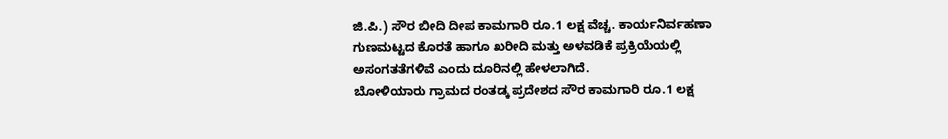ಜಿ.ಪಿ.) ಸೌರ ಬೀದಿ ದೀಪ ಕಾಮಗಾರಿ ರೂ.1 ಲಕ್ಷ ವೆಚ್ಚ. ಕಾರ್ಯನಿರ್ವಹಣಾ ಗುಣಮಟ್ಟದ ಕೊರತೆ ಹಾಗೂ ಖರೀದಿ ಮತ್ತು ಅಳವಡಿಕೆ ಪ್ರಕ್ರಿಯೆಯಲ್ಲಿ ಅಸಂಗತತೆಗಳಿವೆ ಎಂದು ದೂರಿನಲ್ಲಿ ಹೇಳಲಾಗಿದೆ.
ಬೋಳಿಯಾರು ಗ್ರಾಮದ ರಂತಡ್ಕ ಪ್ರದೇಶದ ಸೌರ ಕಾಮಗಾರಿ ರೂ.1 ಲಕ್ಷ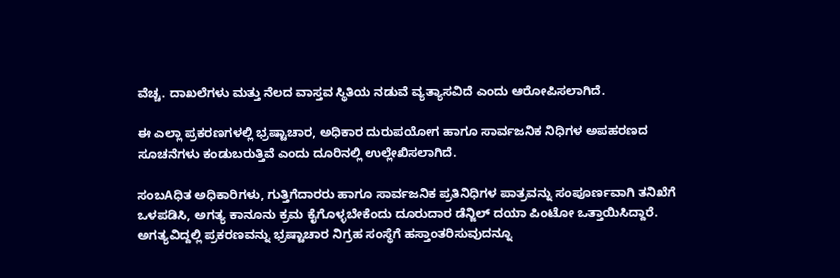ವೆಚ್ಚ. ದಾಖಲೆಗಳು ಮತ್ತು ನೆಲದ ವಾಸ್ತವ ಸ್ಥಿತಿಯ ನಡುವೆ ವ್ಯತ್ಯಾಸವಿದೆ ಎಂದು ಆರೋಪಿಸಲಾಗಿದೆ.

ಈ ಎಲ್ಲಾ ಪ್ರಕರಣಗಳಲ್ಲಿ ಭ್ರಷ್ಟಾಚಾರ, ಅಧಿಕಾರ ದುರುಪಯೋಗ ಹಾಗೂ ಸಾರ್ವಜನಿಕ ನಿಧಿಗಳ ಅಪಹರಣದ ಸೂಚನೆಗಳು ಕಂಡುಬರುತ್ತಿವೆ ಎಂದು ದೂರಿನಲ್ಲಿ ಉಲ್ಲೇಖಿಸಲಾಗಿದೆ.

ಸಂಬAಧಿತ ಅಧಿಕಾರಿಗಳು, ಗುತ್ತಿಗೆದಾರರು ಹಾಗೂ ಸಾರ್ವಜನಿಕ ಪ್ರತಿನಿಧಿಗಳ ಪಾತ್ರವನ್ನು ಸಂಪೂರ್ಣವಾಗಿ ತನಿಖೆಗೆ ಒಳಪಡಿಸಿ, ಅಗತ್ಯ ಕಾನೂನು ಕ್ರಮ ಕೈಗೊಳ್ಳಬೇಕೆಂದು ದೂರುದಾರ ಡೆನ್ಜಿಲ್ ದಯಾ ಪಿಂಟೋ ಒತ್ತಾಯಿಸಿದ್ದಾರೆ. ಅಗತ್ಯವಿದ್ದಲ್ಲಿ ಪ್ರಕರಣವನ್ನು ಭ್ರಷ್ಟಾಚಾರ ನಿಗ್ರಹ ಸಂಸ್ಥೆಗೆ ಹಸ್ತಾಂತರಿಸುವುದನ್ನೂ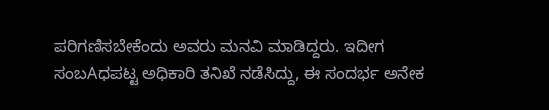ಪರಿಗಣಿಸಬೇಕೆಂದು ಅವರು ಮನವಿ ಮಾಡಿದ್ದರು. ಇದೀಗ ಸಂಬAಧಪಟ್ಟ ಅಧಿಕಾರಿ ತನಿಖೆ ನಡೆಸಿದ್ದು, ಈ ಸಂದರ್ಭ ಅನೇಕ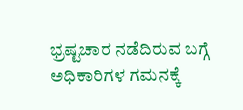ಭ್ರಷ್ಟಚಾರ ನಡೆದಿರುವ ಬಗ್ಗೆ ಅಧಿಕಾರಿಗಳ ಗಮನಕ್ಕೆ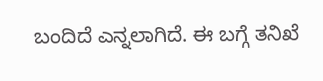ಬಂದಿದೆ ಎನ್ನಲಾಗಿದೆ. ಈ ಬಗ್ಗೆ ತನಿಖೆ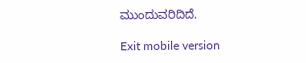ಮುಂದುವರಿದಿದೆ.

Exit mobile version